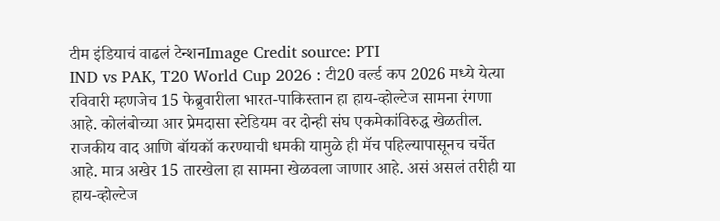टीम इंडियाचं वाढलं टेन्शनImage Credit source: PTI
IND vs PAK, T20 World Cup 2026 : टी20 वर्ल्ड कप 2026 मध्ये येत्या रविवारी म्हणजेच 15 फेब्रुवारीला भारत-पाकिस्तान हा हाय-व्होल्टेज सामना रंगणा आहे. कोलंबोच्या आर प्रेमदासा स्टेडियम वर दोन्ही संघ एकमेकांविरुद्ध खेळतील. राजकीय वाद आणि बॉयकॉ करण्याची धमकी यामुळे ही मॅच पहिल्यापासूनच चर्चेत आहे. मात्र अखेर 15 तारखेला हा सामना खेळवला जाणार आहे. असं असलं तरीही या हाय-व्होल्टेज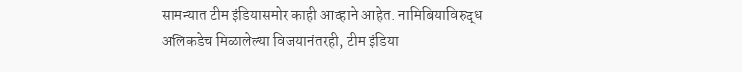सामन्यात टीम इंडियासमोर काही आव्हाने आहेत. नामिबियाविरुद्ध अलिकडेच मिळालेल्या विजयानंतरही, टीम इंडिया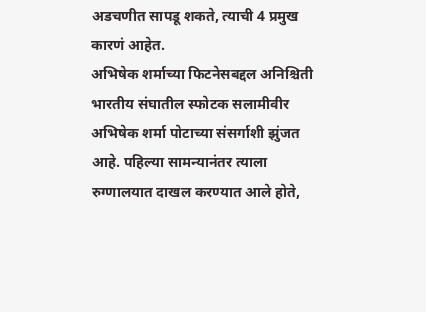अडचणीत सापडू शकते, त्याची 4 प्रमुख कारणं आहेत.
अभिषेक शर्माच्या फिटनेसबद्दल अनिश्चिती
भारतीय संघातील स्फोटक सलामीवीर अभिषेक शर्मा पोटाच्या संसर्गाशी झुंजत आहे. पहिल्या सामन्यानंतर त्याला रुग्णालयात दाखल करण्यात आले होते,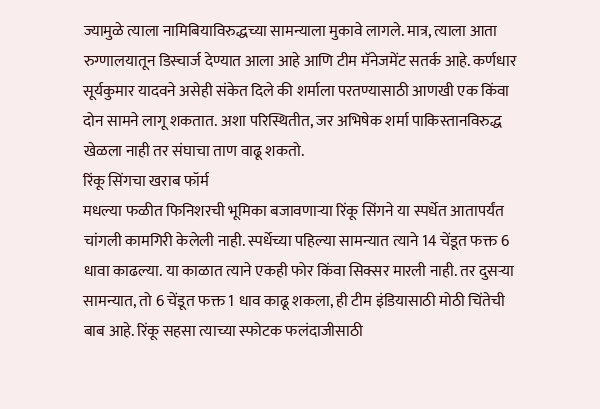ज्यामुळे त्याला नामिबियाविरुद्धच्या सामन्याला मुकावे लागले. मात्र, त्याला आता रुग्णालयातून डिस्चार्ज देण्यात आला आहे आणि टीम मॅनेजमेंट सतर्क आहे. कर्णधार सूर्यकुमार यादवने असेही संकेत दिले की शर्माला परतण्यासाठी आणखी एक किंवा दोन सामने लागू शकतात. अशा परिस्थितीत, जर अभिषेक शर्मा पाकिस्तानविरुद्ध खेळला नाही तर संघाचा ताण वाढू शकतो.
रिंकू सिंगचा खराब फॉर्म
मधल्या फळीत फिनिशरची भूमिका बजावणाऱ्या रिंकू सिंगने या स्पर्धेत आतापर्यंत चांगली कामगिरी केलेली नाही. स्पर्धेच्या पहिल्या सामन्यात त्याने 14 चेंडूत फक्त 6 धावा काढल्या. या काळात त्याने एकही फोर किंवा सिक्सर मारली नाही. तर दुसऱ्या सामन्यात, तो 6 चेंडूत फक्त 1 धाव काढू शकला, ही टीम इंडियासाठी मोठी चिंतेची बाब आहे. रिंकू सहसा त्याच्या स्फोटक फलंदाजीसाठी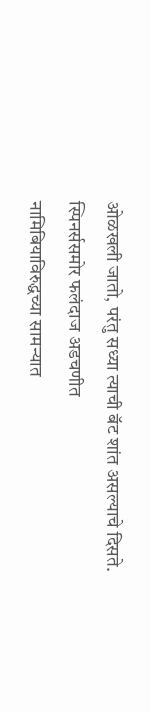ओळखली जातो, परंतु सध्या त्याची बॅट शांत असल्याचे दिसते.
स्पिनर्ससमोर फलंदाज अडचणीत
नामिबियाविरुद्धच्या सामन्यात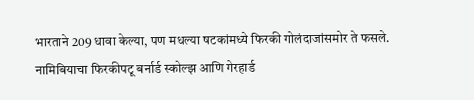भारताने 209 धावा केल्या, पण मधल्या षटकांमध्ये फिरकी गोलंदाजांसमोर ते फसले. नामिबियाचा फिरकीपटू बर्नार्ड स्कोल्झ आणि गेरहार्ड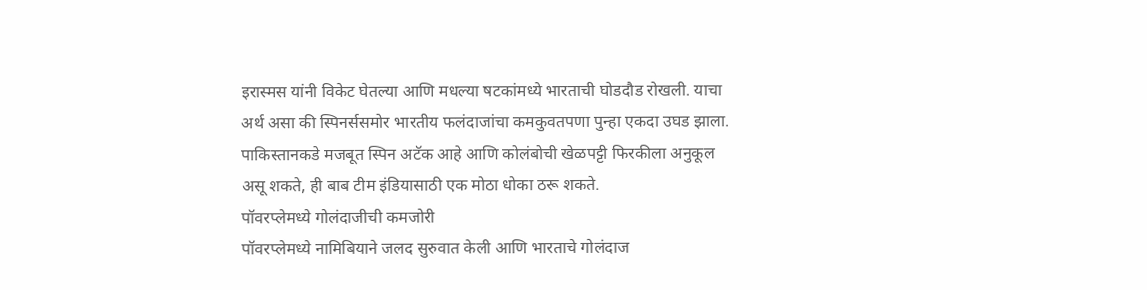इरास्मस यांनी विकेट घेतल्या आणि मधल्या षटकांमध्ये भारताची घोडदौड रोखली. याचा अर्थ असा की स्पिनर्ससमोर भारतीय फलंदाजांचा कमकुवतपणा पुन्हा एकदा उघड झाला. पाकिस्तानकडे मजबूत स्पिन अटॅक आहे आणि कोलंबोची खेळपट्टी फिरकीला अनुकूल असू शकते, ही बाब टीम इंडियासाठी एक मोठा धोका ठरू शकते.
पॉवरप्लेमध्ये गोलंदाजीची कमजोरी
पॉवरप्लेमध्ये नामिबियाने जलद सुरुवात केली आणि भारताचे गोलंदाज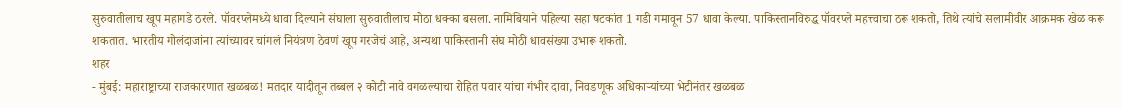सुरुवातीलाच खूप महागडे ठरले. पॉवरप्लेमध्ये धावा दिल्याने संघाला सुरुवातीलाच मोठा धक्का बसला. नामिबियाने पहिल्या सहा षटकांत 1 गडी गमावून 57 धावा केल्या. पाकिस्तानविरुद्ध पॉवरप्ले महत्त्वाचा ठरू शकतो, तिथे त्यांचे सलामीवीर आक्रमक खेळ करू शकतात. भारतीय गोलंदाजांना त्यांच्यावर चांगलं नियंत्रण ठेवणं खूप गरजेचं आहे, अन्यथा पाकिस्तानी संघ मोठी धावसंख्या उभारू शकतो.
शहर
- मुंबई: महाराष्ट्राच्या राजकारणात खळबळ! मतदार यादीतून तब्बल २ कोटी नावे वगळल्याचा रोहित पवार यांचा गंभीर दावा, निवडणूक अधिकाऱ्यांच्या भेटीनंतर खळबळ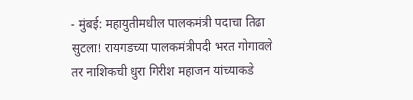- मुंबई: महायुतीमधील पालकमंत्री पदाचा तिढा सुटला! रायगडच्या पालकमंत्रीपदी भरत गोगावले तर नाशिकची धुरा गिरीश महाजन यांच्याकडे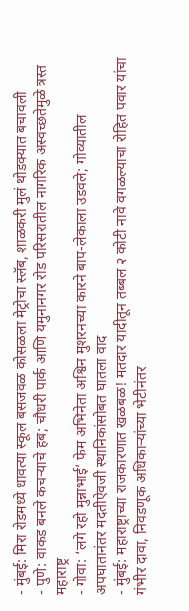- मुंबई: मिरा रोडमध्ये धावत्या स्कूल बसजवळ कोसळला मेट्रोचा स्लॅब, शाळकरी मुलं थोडक्यात बचावली
- पुणे: वाकड बनले कचऱ्याचे हब; चौधरी पार्क आणि यमुनानगर रोड परिसरातील नागरिक अस्वच्छतेमुळे त्रस्त
महाराष्ट्र
- गोवा: ‘लगे रहो मुन्नाभाई’ फेम अभिनेता अश्विन मुशरनच्या कारने बाप-लेकाला उडवले; गोव्यातील अपघातानंतर मदतीऐवजी स्थानिकांसोबत घातला वाद
- मुंबई: महाराष्ट्राच्या राजकारणात खळबळ! मतदार यादीतून तब्बल २ कोटी नावे वगळल्याचा रोहित पवार यांचा गंभीर दावा, निवडणूक अधिकाऱ्यांच्या भेटीनंतर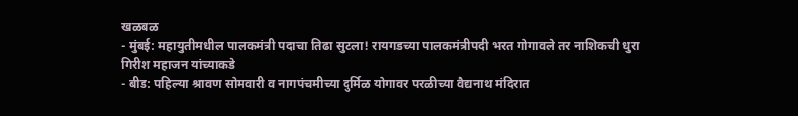खळबळ
- मुंबई: महायुतीमधील पालकमंत्री पदाचा तिढा सुटला! रायगडच्या पालकमंत्रीपदी भरत गोगावले तर नाशिकची धुरा गिरीश महाजन यांच्याकडे
- बीड: पहिल्या श्रावण सोमवारी व नागपंचमीच्या दुर्मिळ योगावर परळीच्या वैद्यनाथ मंदिरात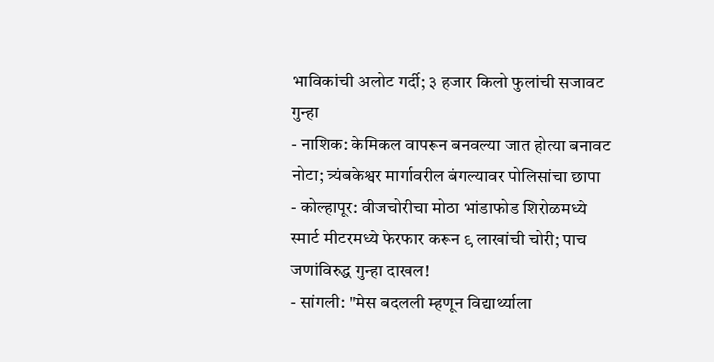भाविकांची अलोट गर्दी; ३ हजार किलो फुलांची सजावट
गुन्हा
- नाशिक: केमिकल वापरून बनवल्या जात होत्या बनावट नोटा; त्र्यंबकेश्वर मार्गावरील बंगल्यावर पोलिसांचा छापा
- कोल्हापूर: वीजचोरीचा मोठा भांडाफोड शिरोळमध्ये स्मार्ट मीटरमध्ये फेरफार करून ९ लाखांची चोरी; पाच जणांविरुद्ध गुन्हा दाखल!
- सांगली: "मेस बदलली म्हणून विद्यार्थ्याला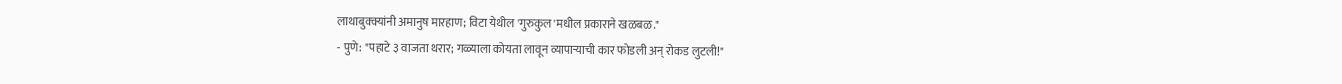लाथाबुक्क्यांनी अमानुष मारहाण; विटा येथील 'गुरुकुल'मधील प्रकाराने खळबळ."
- पुणे: "पहाटे ३ वाजता थरार; गळ्याला कोयता लावून व्यापाऱ्याची कार फोडली अन् रोकड लुटली!"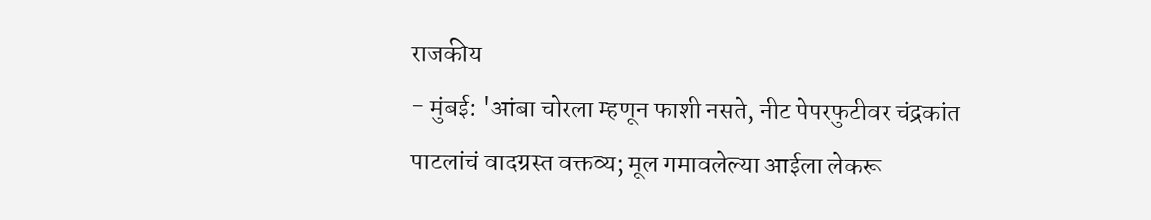राजकीय
- मुंबई: 'आंबा चोरला म्हणून फाशी नसते, नीट पेपरफुटीवर चंद्रकांत पाटलांचं वादग्रस्त वक्तव्य; मूल गमावलेल्या आईला लेकरू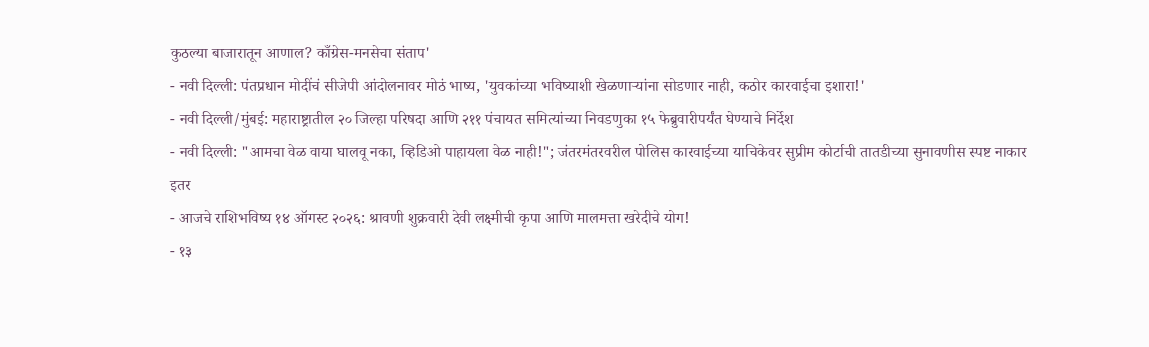कुठल्या बाजारातून आणाल? काँग्रेस-मनसेचा संताप'
- नवी दिल्ली: पंतप्रधान मोदींचं सीजेपी आंदोलनावर मोठं भाष्य, 'युवकांच्या भविष्याशी खेळणाऱ्यांना सोडणार नाही, कठोर कारवाईचा इशारा!'
- नवी दिल्ली/मुंबई: महाराष्ट्रातील २० जिल्हा परिषदा आणि २११ पंचायत समित्यांच्या निवडणुका १५ फेब्रुवारीपर्यंत घेण्याचे निर्देश
- नवी दिल्ली: "आमचा वेळ वाया घालवू नका, व्हिडिओ पाहायला वेळ नाही!"; जंतरमंतरवरील पोलिस कारवाईच्या याचिकेवर सुप्रीम कोर्टाची तातडीच्या सुनावणीस स्पष्ट नाकार
इतर
- आजचे राशिभविष्य १४ ऑगस्ट २०२६: श्रावणी शुक्रवारी देवी लक्ष्मीची कृपा आणि मालमत्ता खरेदीचे योग!
- १३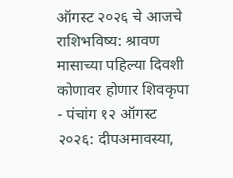ऑगस्ट २०२६ चे आजचे राशिभविष्य: श्रावण मासाच्या पहिल्या दिवशी कोणावर होणार शिवकृपा
- पंचांग १२ ऑगस्ट २०२६: दीपअमावस्या,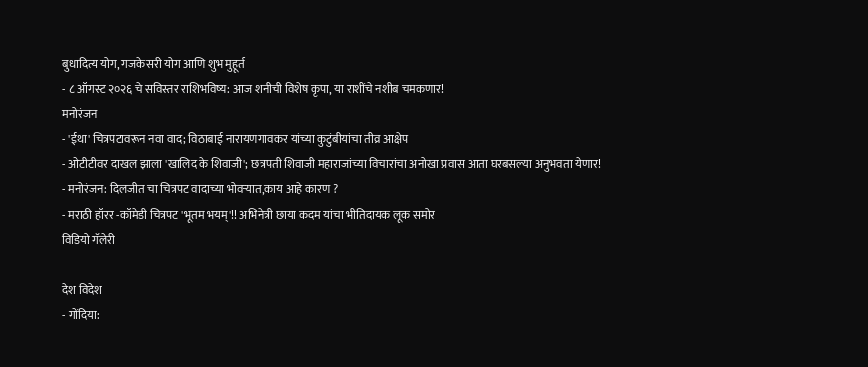बुधादित्य योग, गजकेसरी योग आणि शुभ मुहूर्त
- ८ ऑगस्ट २०२६ चे सविस्तर राशिभविष्य: आज शनीची विशेष कृपा, या राशींचे नशीब चमकणार!
मनोरंजन
- 'ईथा' चित्रपटावरून नवा वाद; विठाबाई नारायणगावकर यांच्या कुटुंबीयांचा तीव्र आक्षेप
- ओटीटीवर दाखल झाला 'खालिद के शिवाजी'; छत्रपती शिवाजी महाराजांच्या विचारांचा अनोखा प्रवास आता घरबसल्या अनुभवता येणार!
- मनोरंजन: दिलजीत चा चित्रपट वादाच्या भोवऱ्यात,काय आहे कारण ?
- मराठी हॉरर -कॉमेडी चित्रपट 'भूतम भयम्'!! अभिनेत्री छाया कदम यांचा भीतिदायक लूक समोर
विडियो गॅलेरी

देश विदेश
- गोंदिया: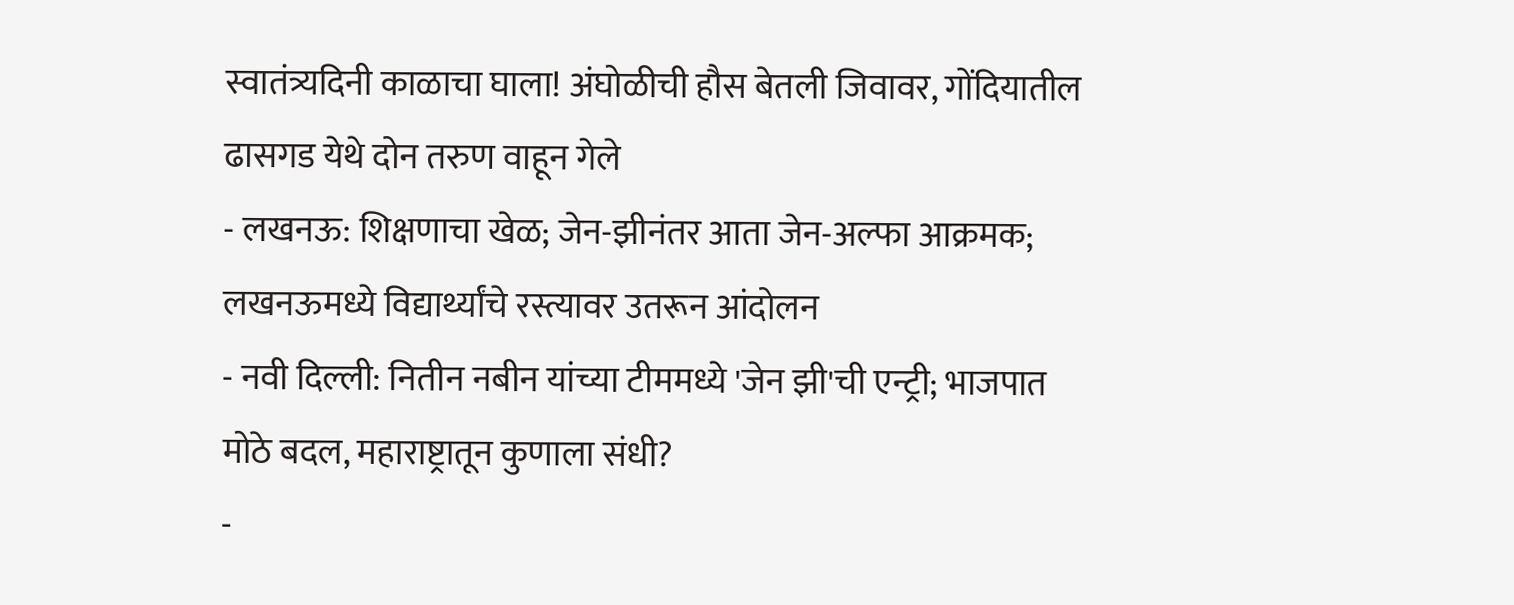स्वातंत्र्यदिनी काळाचा घाला! अंघोळीची हौस बेतली जिवावर, गोंदियातील ढासगड येथे दोन तरुण वाहून गेले
- लखनऊ: शिक्षणाचा खेळ; जेन-झीनंतर आता जेन-अल्फा आक्रमक; लखनऊमध्ये विद्यार्थ्यांचे रस्त्यावर उतरून आंदोलन
- नवी दिल्ली: नितीन नबीन यांच्या टीममध्ये 'जेन झी'ची एन्ट्री; भाजपात मोठे बदल, महाराष्ट्रातून कुणाला संधी?
-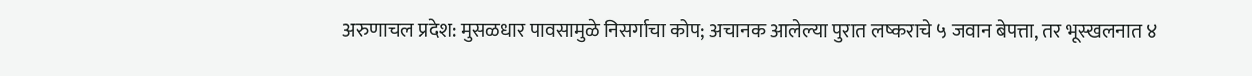अरुणाचल प्रदेश: मुसळधार पावसामुळे निसर्गाचा कोप; अचानक आलेल्या पुरात लष्कराचे ५ जवान बेपत्ता, तर भूस्खलनात ४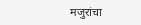मजुरांचा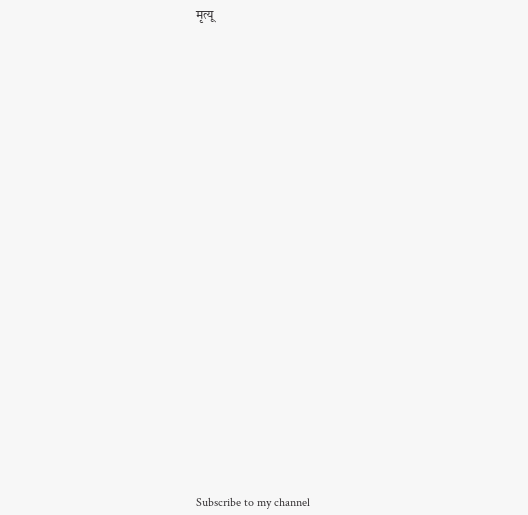मृत्यू



























Subscribe to my channel